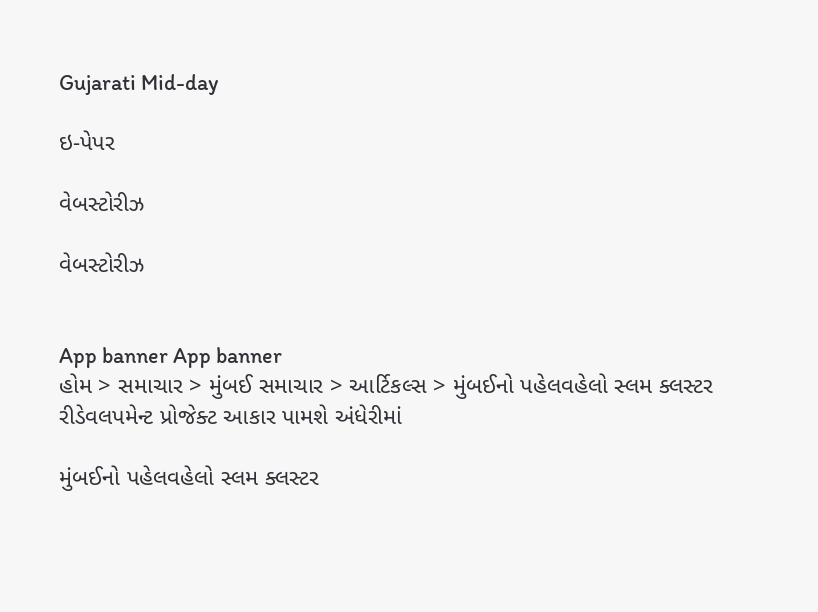Gujarati Mid-day

ઇ-પેપર

વેબસ્ટોરીઝ

વેબસ્ટોરીઝ


App banner App banner
હોમ > સમાચાર > મુંબઈ સમાચાર > આર્ટિકલ્સ > મુંબઈનો પહેલવહેલો સ્લમ ક્લસ્ટર રીડેવલપમેન્ટ પ્રોજેક્ટ આકાર પામશે અંધેરીમાં

મુંબઈનો પહેલવહેલો સ્લમ ક્લસ્ટર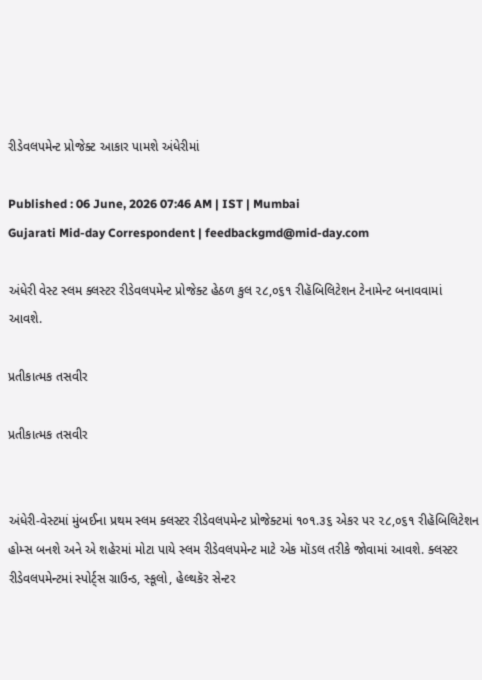રીડેવલપમેન્ટ પ્રોજેક્ટ આકાર પામશે અંધેરીમાં

Published : 06 June, 2026 07:46 AM | IST | Mumbai
Gujarati Mid-day Correspondent | feedbackgmd@mid-day.com

અંધેરી વેસ્ટ સ્લમ ક્લસ્ટર રીડેવલપમેન્ટ પ્રોજેક્ટ હેઠળ કુલ ૨૮,૦૬૧ રીહૅબિલિટેશન ટેનામેન્ટ બનાવવામાં આવશે.

પ્રતીકાત્મક તસવીર

પ્રતીકાત્મક તસવીર


અંધેરી-વેસ્ટમાં મુંબઈના પ્રથમ સ્લમ ક્લસ્ટર રીડેવલપમેન્ટ પ્રોજેક્ટમાં ૧૦૧.૩૬ એકર પર ૨૮,૦૬૧ રીહૅબિલિટેશન હોમ્સ બનશે અને એ શહેરમાં મોટા પાયે સ્લમ રીડેવલપમેન્ટ માટે એક મૉડલ તરીકે જોવામાં આવશે. ક્લસ્ટર રીડેવલપમેન્ટમાં સ્પોર્ટ્સ ગ્રાઉન્ડ, સ્કૂલો, હેલ્થકૅર સેન્ટર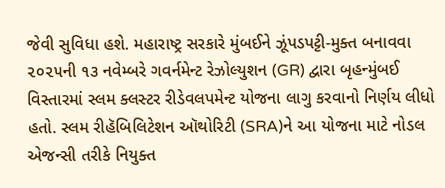જેવી સુવિધા હશે. મહારાષ્ટ્ર સરકારે મુંબઈને ઝૂંપડપટ્ટી-મુક્ત બનાવવા ૨૦૨૫ની ૧૩ નવેમ્બરે ગવર્નમેન્ટ રેઝોલ્યુશન (GR) દ્વારા બૃહન્મુંબઈ વિસ્તારમાં સ્લમ ક્લસ્ટર રીડેવલપમેન્ટ યોજના લાગુ કરવાનો નિર્ણય લીધો હતો. સ્લમ રીહૅબિલિટેશન ઑથોરિટી (SRA)ને આ યોજના માટે નોડલ એજન્સી તરીકે નિયુક્ત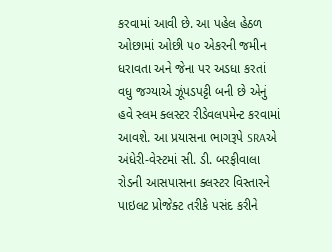કરવામાં આવી છે. આ પહેલ હેઠળ ઓછામાં ઓછી ૫૦ એકરની જમીન ધરાવતા અને જેના પર અડધા કરતાં વધુ જગ્યાએ ઝૂંપડપટ્ટી બની છે એનું હવે સ્લમ ક્લસ્ટર રીડેવલપમેન્ટ કરવામાં આવશે. આ પ્રયાસના ભાગરૂપે SRAએ અંધેરી-વેસ્ટમાં સી. ડી. બરફીવાલા રોડની આસપાસના ક્લસ્ટર વિસ્તારને પાઇલટ પ્રોજેક્ટ તરીકે પસંદ કરીને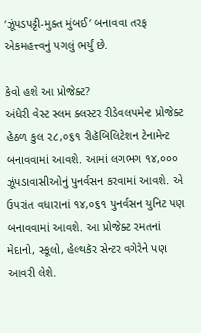‘ઝૂંપડપટ્ટી-મુક્ત મુંબઈ’ બનાવવા તરફ એકમહત્ત્વનું પગલું ભર્યું છે.

કેવો હશે આ પ્રોજેક્ટ?
અંધેરી વેસ્ટ સ્લમ ક્લસ્ટર રીડેવલપમેન્ટ પ્રોજેક્ટ હેઠળ કુલ ૨૮,૦૬૧ રીહૅબિલિટેશન ટેનામેન્ટ બનાવવામાં આવશે. આમાં લગભગ ૧૪,૦૦૦ ઝૂંપડાવાસીઓનું પુનર્વસન કરવામાં આવશે. એ ઉપરાંત વધારાનાં ૧૪,૦૬૧ પુનર્વસન યુનિટ પણ બનાવવામાં આવશે. આ પ્રોજેક્ટ રમતનાં મેદાનો, સ્કૂલો, હેલ્થકૅર સેન્ટર વગેરેને પણ આવરી લેશે.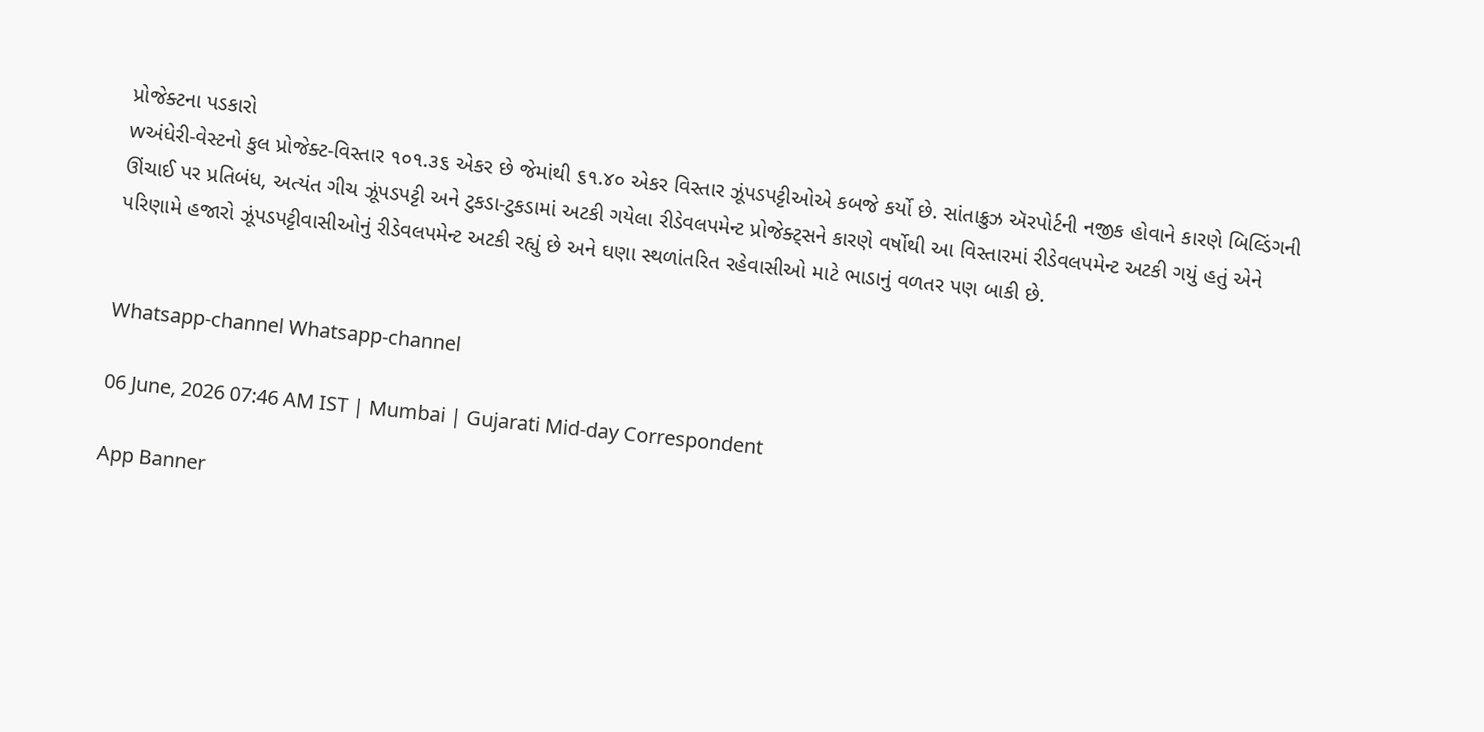પ્રોજેક્ટના પડકારો
wઅંધેરી-વેસ્ટનો કુલ પ્રોજેક્ટ-વિસ્તાર ૧૦૧.૩૬ એકર છે જેમાંથી ૬૧.૪૦ એકર વિસ્તાર ઝૂંપડપટ્ટીઓએ કબજે કર્યો છે. સાંતાક્રુઝ ઍરપોર્ટની નજીક હોવાને કારણે બિલ્ડિંગની ઊંચાઈ પર પ્રતિબંધ, અત્યંત ગીચ ઝૂંપડપટ્ટી અને ટુકડા-ટુકડામાં અટકી ગયેલા રીડેવલપમેન્ટ પ્રોજેક્ટ્સને કારણે વર્ષોથી આ વિસ્તારમાં રીડેવલપમેન્ટ અટકી ગયું હતું એને પરિણામે હજારો ઝૂંપડપટ્ટીવાસીઓનું રીડેવલપમેન્ટ અટકી રહ્યું છે અને ઘણા સ્થળાંતરિત રહેવાસીઓ માટે ભાડાનું વળતર પણ બાકી છે.


Whatsapp-channel Whatsapp-channel

06 June, 2026 07:46 AM IST | Mumbai | Gujarati Mid-day Correspondent

App Banner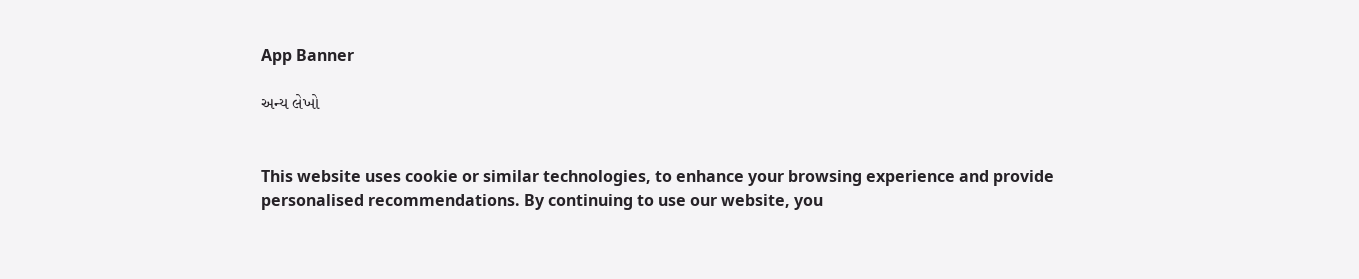App Banner

અન્ય લેખો


This website uses cookie or similar technologies, to enhance your browsing experience and provide personalised recommendations. By continuing to use our website, you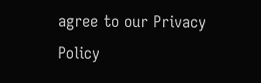agree to our Privacy Policy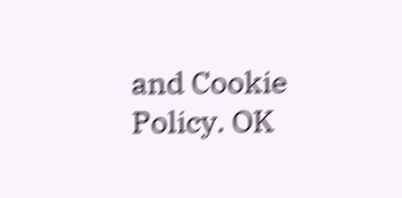and Cookie Policy. OK